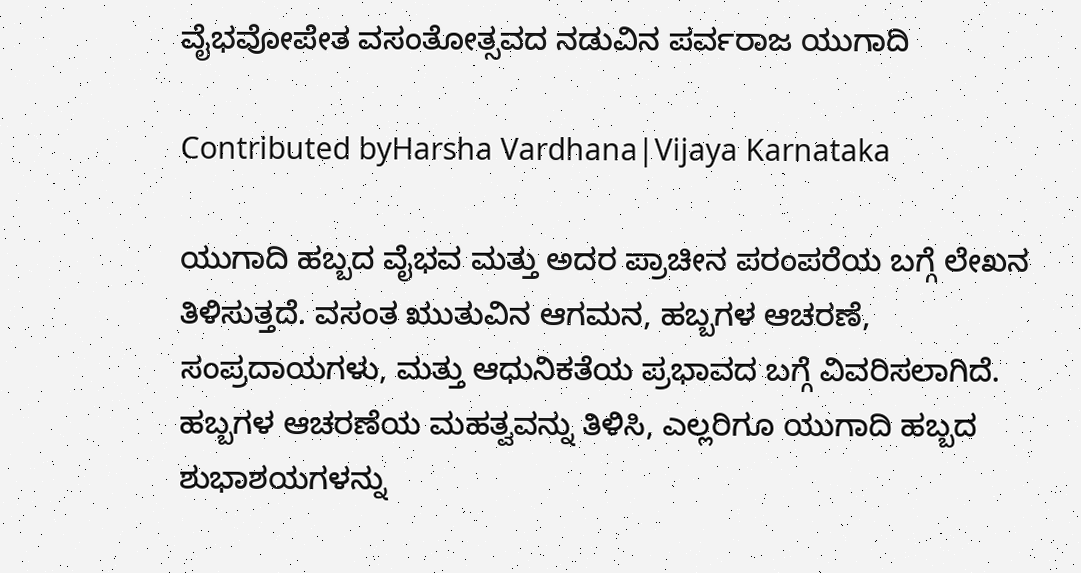ವೈಭವೋಪೇತ ವಸಂತೋತ್ಸವದ ನಡುವಿನ ಪರ್ವರಾಜ ಯುಗಾದಿ

Contributed byHarsha Vardhana|Vijaya Karnataka

ಯುಗಾದಿ ಹಬ್ಬದ ವೈಭವ ಮತ್ತು ಅದರ ಪ್ರಾಚೀನ ಪರಂಪರೆಯ ಬಗ್ಗೆ ಲೇಖನ ತಿಳಿಸುತ್ತದೆ. ವಸಂತ ಋುತುವಿನ ಆಗಮನ, ಹಬ್ಬಗಳ ಆಚರಣೆ, ಸಂಪ್ರದಾಯಗಳು, ಮತ್ತು ಆಧುನಿಕತೆಯ ಪ್ರಭಾವದ ಬಗ್ಗೆ ವಿವರಿಸಲಾಗಿದೆ. ಹಬ್ಬಗಳ ಆಚರಣೆಯ ಮಹತ್ವವನ್ನು ತಿಳಿಸಿ, ಎಲ್ಲರಿಗೂ ಯುಗಾದಿ ಹಬ್ಬದ ಶುಭಾಶಯಗಳನ್ನು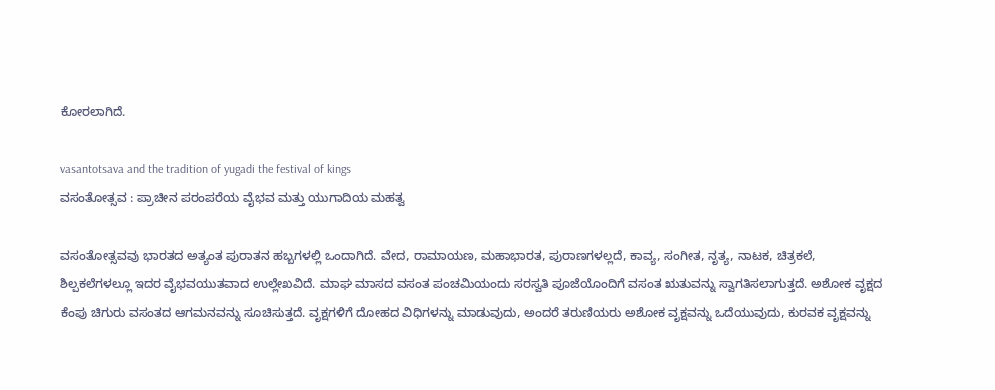ಕೋರಲಾಗಿದೆ.

vasantotsava and the tradition of yugadi the festival of kings
ವಸಂತೋತ್ಸವ : ಪ್ರಾಚೀನ ಪರಂಪರೆಯ ವೈಭವ ಮತ್ತು ಯುಗಾದಿಯ ಮಹತ್ವ

ವಸಂತೋತ್ಸವವು ಭಾರತದ ಅತ್ಯಂತ ಪುರಾತನ ಹಬ್ಬಗಳಲ್ಲಿ ಒಂದಾಗಿದೆ. ವೇದ, ರಾಮಾಯಣ, ಮಹಾಭಾರತ, ಪುರಾಣಗಳಲ್ಲದೆ, ಕಾವ್ಯ, ಸಂಗೀತ, ನೃತ್ಯ, ನಾಟಕ, ಚಿತ್ರಕಲೆ, ಶಿಲ್ಪಕಲೆಗಳಲ್ಲೂ ಇದರ ವೈಭವಯುತವಾದ ಉಲ್ಲೇಖವಿದೆ. ಮಾಘ ಮಾಸದ ವಸಂತ ಪಂಚಮಿಯಂದು ಸರಸ್ವತಿ ಪೂಜೆಯೊಂದಿಗೆ ವಸಂತ ಋತುವನ್ನು ಸ್ವಾಗತಿಸಲಾಗುತ್ತದೆ. ಅಶೋಕ ವೃಕ್ಷದ ಕೆಂಪು ಚಿಗುರು ವಸಂತದ ಆಗಮನವನ್ನು ಸೂಚಿಸುತ್ತದೆ. ವೃಕ್ಷಗಳಿಗೆ ದೋಹದ ವಿಧಿಗಳನ್ನು ಮಾಡುವುದು, ಅಂದರೆ ತರುಣಿಯರು ಅಶೋಕ ವೃಕ್ಷವನ್ನು ಒದೆಯುವುದು, ಕುರವಕ ವೃಕ್ಷವನ್ನು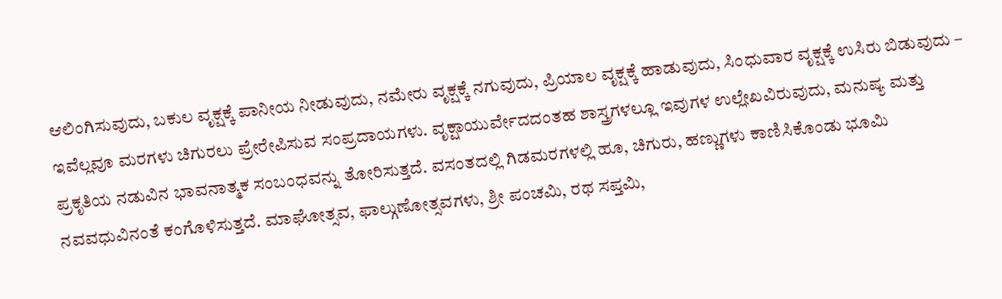ಆಲಿಂಗಿಸುವುದು, ಬಕುಲ ವೃಕ್ಷಕ್ಕೆ ಪಾನೀಯ ನೀಡುವುದು, ನಮೇರು ವೃಕ್ಷಕ್ಕೆ ನಗುವುದು, ಪ್ರಿಯಾಲ ವೃಕ್ಷಕ್ಕೆ ಹಾಡುವುದು, ಸಿಂಧುವಾರ ವೃಕ್ಷಕ್ಕೆ ಉಸಿರು ಬಿಡುವುದು – ಇವೆಲ್ಲವೂ ಮರಗಳು ಚಿಗುರಲು ಪ್ರೇರೇಪಿಸುವ ಸಂಪ್ರದಾಯಗಳು. ವೃಕ್ಷಾಯುರ್ವೇದದಂತಹ ಶಾಸ್ತ್ರಗಳಲ್ಲೂ ಇವುಗಳ ಉಲ್ಲೇಖವಿರುವುದು, ಮನುಷ್ಯ ಮತ್ತು ಪ್ರಕೃತಿಯ ನಡುವಿನ ಭಾವನಾತ್ಮಕ ಸಂಬಂಧವನ್ನು ತೋರಿಸುತ್ತದೆ. ವಸಂತದಲ್ಲಿ ಗಿಡಮರಗಳಲ್ಲಿ ಹೂ, ಚಿಗುರು, ಹಣ್ಣುಗಳು ಕಾಣಿಸಿಕೊಂಡು ಭೂಮಿ ನವವಧುವಿನಂತೆ ಕಂಗೊಳಿಸುತ್ತದೆ. ಮಾಘೋತ್ಸವ, ಫಾಲ್ಗುಣೋತ್ಸವಗಳು, ಶ್ರೀ ಪಂಚಮಿ, ರಥ ಸಪ್ತಮಿ,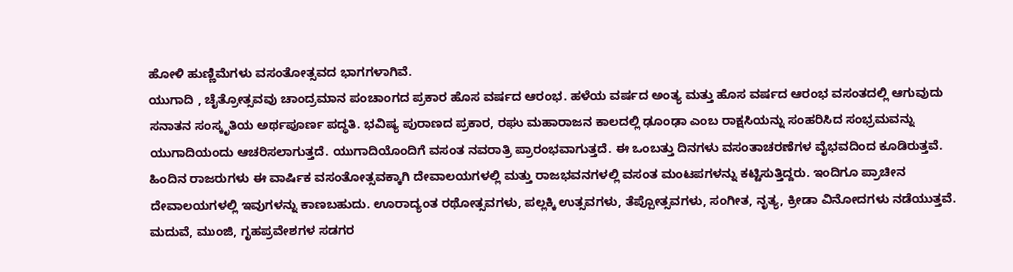ಹೋಳಿ ಹುಣ್ಣಿಮೆಗಳು ವಸಂತೋತ್ಸವದ ಭಾಗಗಳಾಗಿವೆ.
ಯುಗಾದಿ , ಚೈತ್ರೋತ್ಸವವು ಚಾಂದ್ರಮಾನ ಪಂಚಾಂಗದ ಪ್ರಕಾರ ಹೊಸ ವರ್ಷದ ಆರಂಭ. ಹಳೆಯ ವರ್ಷದ ಅಂತ್ಯ ಮತ್ತು ಹೊಸ ವರ್ಷದ ಆರಂಭ ವಸಂತದಲ್ಲಿ ಆಗುವುದು ಸನಾತನ ಸಂಸ್ಕೃತಿಯ ಅರ್ಥಪೂರ್ಣ ಪದ್ಧತಿ. ಭವಿಷ್ಯ ಪುರಾಣದ ಪ್ರಕಾರ, ರಘು ಮಹಾರಾಜನ ಕಾಲದಲ್ಲಿ ಢೂಂಢಾ ಎಂಬ ರಾಕ್ಷಸಿಯನ್ನು ಸಂಹರಿಸಿದ ಸಂಭ್ರಮವನ್ನು ಯುಗಾದಿಯಂದು ಆಚರಿಸಲಾಗುತ್ತದೆ. ಯುಗಾದಿಯೊಂದಿಗೆ ವಸಂತ ನವರಾತ್ರಿ ಪ್ರಾರಂಭವಾಗುತ್ತದೆ. ಈ ಒಂಬತ್ತು ದಿನಗಳು ವಸಂತಾಚರಣೆಗಳ ವೈಭವದಿಂದ ಕೂಡಿರುತ್ತವೆ. ಹಿಂದಿನ ರಾಜರುಗಳು ಈ ವಾರ್ಷಿಕ ವಸಂತೋತ್ಸವಕ್ಕಾಗಿ ದೇವಾಲಯಗಳಲ್ಲಿ ಮತ್ತು ರಾಜಭವನಗಳಲ್ಲಿ ವಸಂತ ಮಂಟಪಗಳನ್ನು ಕಟ್ಟಿಸುತ್ತಿದ್ದರು. ಇಂದಿಗೂ ಪ್ರಾಚೀನ ದೇವಾಲಯಗಳಲ್ಲಿ ಇವುಗಳನ್ನು ಕಾಣಬಹುದು. ಊರಾದ್ಯಂತ ರಥೋತ್ಸವಗಳು, ಪಲ್ಲಕ್ಕಿ ಉತ್ಸವಗಳು, ತೆಪ್ಪೋತ್ಸವಗಳು, ಸಂಗೀತ, ನೃತ್ಯ, ಕ್ರೀಡಾ ವಿನೋದಗಳು ನಡೆಯುತ್ತವೆ. ಮದುವೆ, ಮುಂಜಿ, ಗೃಹಪ್ರವೇಶಗಳ ಸಡಗರ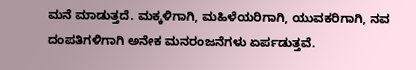ಮನೆ ಮಾಡುತ್ತದೆ. ಮಕ್ಕಳಿಗಾಗಿ, ಮಹಿಳೆಯರಿಗಾಗಿ, ಯುವಕರಿಗಾಗಿ, ನವ ದಂಪತಿಗಳಿಗಾಗಿ ಅನೇಕ ಮನರಂಜನೆಗಳು ಏರ್ಪಡುತ್ತವೆ.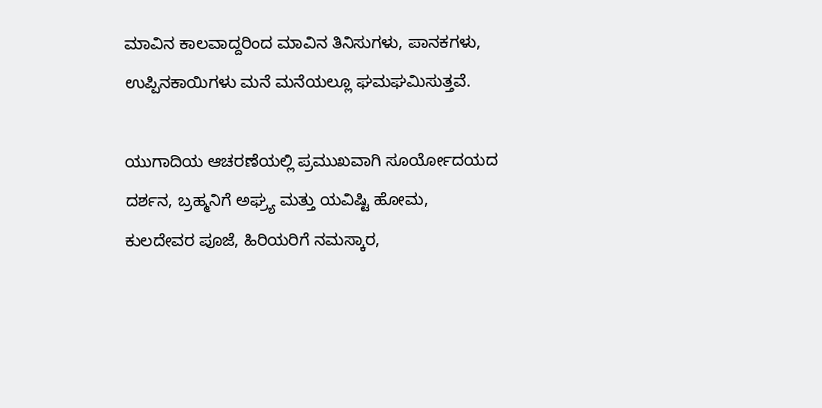ಮಾವಿನ ಕಾಲವಾದ್ದರಿಂದ ಮಾವಿನ ತಿನಿಸುಗಳು, ಪಾನಕಗಳು, ಉಪ್ಪಿನಕಾಯಿಗಳು ಮನೆ ಮನೆಯಲ್ಲೂ ಘಮಘಮಿಸುತ್ತವೆ.

ಯುಗಾದಿಯ ಆಚರಣೆಯಲ್ಲಿ ಪ್ರಮುಖವಾಗಿ ಸೂರ್ಯೋದಯದ ದರ್ಶನ, ಬ್ರಹ್ಮನಿಗೆ ಅಘ್ರ್ಯ ಮತ್ತು ಯವಿಷ್ಟಿ ಹೋಮ, ಕುಲದೇವರ ಪೂಜೆ, ಹಿರಿಯರಿಗೆ ನಮಸ್ಕಾರ,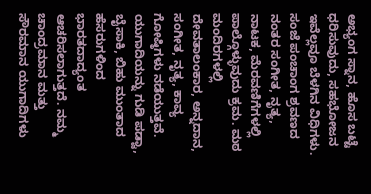ಅಭ್ಯಂಗ ಸ್ನಾನ, ಹೊಸ ಬಟ್ಟೆ ಧರಿಸುವುದು, ಸಹಭೋಜನ ಇವೆಲ್ಲವೂ ಬೆಳಗಿನ ವಿಧಿಗಳು. ಸಂಜೆ ಪಂಚಾಂಗ ಶ್ರವಣದ ನಂತರ ಸಂಗೀತ, ನೃತ್ಯ, ನಾಟಕ, ಮೆರವಣಿಗೆಗಳಲ್ಲಿ ಪಾಲ್ಗೊಳ್ಳುವುದು ಕ್ರಮ. ಮಠ ಮಂದಿರಗಳಲ್ಲಿ ದೇವತಾಲಂಕಾರ, ಅನ್ನದಾನ, ಸಂಗೀತ, ನೃತ್ಯ, ಕಾವ್ಯ ಗೋಷ್ಠಿಗಳು ನಡೆಯುತ್ತವೆ. ಯುಗಾದಿಯನ್ನು ಗುಡಿ ಪಡ್ವಾ, ಬೈಸಾಕಿ, ಬಿಹು ಮುಂತಾದ ಹೆಸರುಗಳಿಂದ ಭಾರತದಾದ್ಯಂತ ಆಚರಿಸಲಾಗುತ್ತದೆ. ನಮ್ಮ ಚಾಂದ್ರಮಾನ ಮತ್ತು ಸೌರಮಾನ ಯುಗಾದಿಗಳು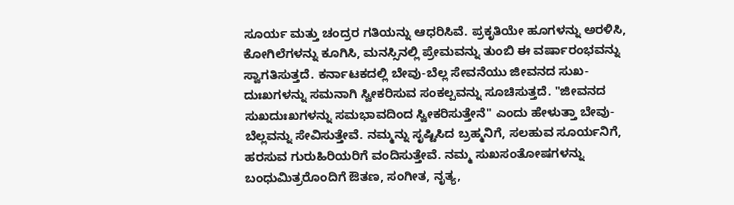ಸೂರ್ಯ ಮತ್ತು ಚಂದ್ರರ ಗತಿಯನ್ನು ಆಧರಿಸಿವೆ. ಪ್ರಕೃತಿಯೇ ಹೂಗಳನ್ನು ಅರಳಿಸಿ, ಕೋಗಿಲೆಗಳನ್ನು ಕೂಗಿಸಿ, ಮನಸ್ಸಿನಲ್ಲಿ ಪ್ರೇಮವನ್ನು ತುಂಬಿ ಈ ವರ್ಷಾರಂಭವನ್ನು ಸ್ವಾಗತಿಸುತ್ತದೆ. ಕರ್ನಾಟಕದಲ್ಲಿ ಬೇವು-ಬೆಲ್ಲ ಸೇವನೆಯು ಜೀವನದ ಸುಖ-ದುಃಖಗಳನ್ನು ಸಮನಾಗಿ ಸ್ವೀಕರಿಸುವ ಸಂಕಲ್ಪವನ್ನು ಸೂಚಿಸುತ್ತದೆ. "ಜೀವನದ ಸುಖದುಃಖಗಳನ್ನು ಸಮಭಾವದಿಂದ ಸ್ವೀಕರಿಸುತ್ತೇನೆ" ಎಂದು ಹೇಳುತ್ತಾ ಬೇವು-ಬೆಲ್ಲವನ್ನು ಸೇವಿಸುತ್ತೇವೆ. ನಮ್ಮನ್ನು ಸೃಷ್ಟಿಸಿದ ಬ್ರಹ್ಮನಿಗೆ, ಸಲಹುವ ಸೂರ್ಯನಿಗೆ, ಹರಸುವ ಗುರುಹಿರಿಯರಿಗೆ ವಂದಿಸುತ್ತೇವೆ. ನಮ್ಮ ಸುಖಸಂತೋಷಗಳನ್ನು ಬಂಧುಮಿತ್ರರೊಂದಿಗೆ ಔತಣ, ಸಂಗೀತ, ನೃತ್ಯ,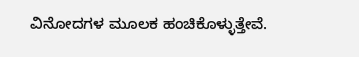ವಿನೋದಗಳ ಮೂಲಕ ಹಂಚಿಕೊಳ್ಳುತ್ತೇವೆ.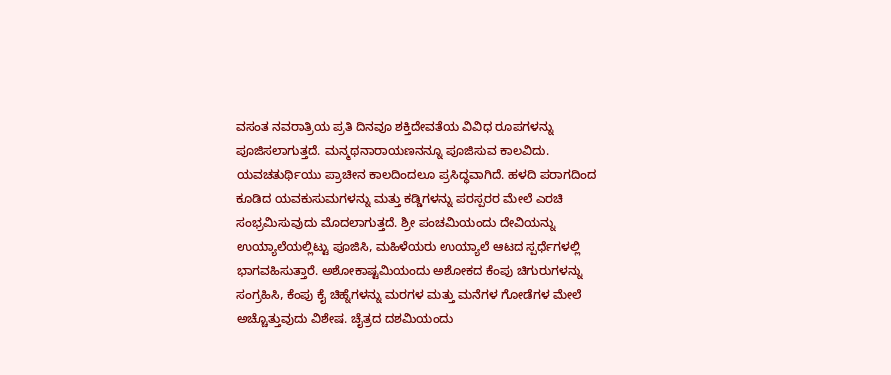ವಸಂತ ನವರಾತ್ರಿಯ ಪ್ರತಿ ದಿನವೂ ಶಕ್ತಿದೇವತೆಯ ವಿವಿಧ ರೂಪಗಳನ್ನು ಪೂಜಿಸಲಾಗುತ್ತದೆ. ಮನ್ಮಥನಾರಾಯಣನನ್ನೂ ಪೂಜಿಸುವ ಕಾಲವಿದು. ಯವಚತುರ್ಥಿಯು ಪ್ರಾಚೀನ ಕಾಲದಿಂದಲೂ ಪ್ರಸಿದ್ಧವಾಗಿದೆ. ಹಳದಿ ಪರಾಗದಿಂದ ಕೂಡಿದ ಯವಕುಸುಮಗಳನ್ನು ಮತ್ತು ಕಡ್ಡಿಗಳನ್ನು ಪರಸ್ಪರರ ಮೇಲೆ ಎರಚಿ ಸಂಭ್ರಮಿಸುವುದು ಮೊದಲಾಗುತ್ತದೆ. ಶ್ರೀ ಪಂಚಮಿಯಂದು ದೇವಿಯನ್ನು ಉಯ್ಯಾಲೆಯಲ್ಲಿಟ್ಟು ಪೂಜಿಸಿ, ಮಹಿಳೆಯರು ಉಯ್ಯಾಲೆ ಆಟದ ಸ್ಪರ್ಧೆಗಳಲ್ಲಿ ಭಾಗವಹಿಸುತ್ತಾರೆ. ಅಶೋಕಾಷ್ಟಮಿಯಂದು ಅಶೋಕದ ಕೆಂಪು ಚಿಗುರುಗಳನ್ನು ಸಂಗ್ರಹಿಸಿ, ಕೆಂಪು ಕೈ ಚಿಹ್ನೆಗಳನ್ನು ಮರಗಳ ಮತ್ತು ಮನೆಗಳ ಗೋಡೆಗಳ ಮೇಲೆ ಅಚ್ಚೊತ್ತುವುದು ವಿಶೇಷ. ಚೈತ್ರದ ದಶಮಿಯಂದು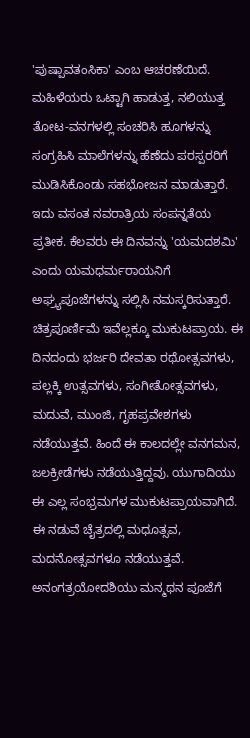'ಪುಷ್ಪಾವತಂಸಿಕಾ' ಎಂಬ ಆಚರಣೆಯಿದೆ. ಮಹಿಳೆಯರು ಒಟ್ಟಾಗಿ ಹಾಡುತ್ತ, ನಲಿಯುತ್ತ ತೋಟ-ವನಗಳಲ್ಲಿ ಸಂಚರಿಸಿ ಹೂಗಳನ್ನು ಸಂಗ್ರಹಿಸಿ ಮಾಲೆಗಳನ್ನು ಹೆಣೆದು ಪರಸ್ಪರರಿಗೆ ಮುಡಿಸಿಕೊಂಡು ಸಹಭೋಜನ ಮಾಡುತ್ತಾರೆ. ಇದು ವಸಂತ ನವರಾತ್ರಿಯ ಸಂಪನ್ನತೆಯ ಪ್ರತೀಕ. ಕೆಲವರು ಈ ದಿನವನ್ನು 'ಯಮದಶಮಿ' ಎಂದು ಯಮಧರ್ಮರಾಯನಿಗೆ ಅಘ್ರ್ಯಪೂಜೆಗಳನ್ನು ಸಲ್ಲಿಸಿ ನಮಸ್ಕರಿಸುತ್ತಾರೆ. ಚಿತ್ರಪೂರ್ಣಿಮೆ ಇವೆಲ್ಲಕ್ಕೂ ಮುಕುಟಪ್ರಾಯ. ಈ ದಿನದಂದು ಭರ್ಜರಿ ದೇವತಾ ರಥೋತ್ಸವಗಳು, ಪಲ್ಲಕ್ಕಿ ಉತ್ಸವಗಳು, ಸಂಗೀತೋತ್ಸವಗಳು, ಮದುವೆ, ಮುಂಜಿ, ಗೃಹಪ್ರವೇಶಗಳು ನಡೆಯುತ್ತವೆ. ಹಿಂದೆ ಈ ಕಾಲದಲ್ಲೇ ವನಗಮನ, ಜಲಕ್ರೀಡೆಗಳು ನಡೆಯುತ್ತಿದ್ದವು. ಯುಗಾದಿಯು ಈ ಎಲ್ಲ ಸಂಭ್ರಮಗಳ ಮುಕುಟಪ್ರಾಯವಾಗಿದೆ. ಈ ನಡುವೆ ಚೈತ್ರದಲ್ಲಿ ಮಧೂತ್ಸವ, ಮದನೋತ್ಸವಗಳೂ ನಡೆಯುತ್ತವೆ. ಅನಂಗತ್ರಯೋದಶಿಯು ಮನ್ಮಥನ ಪೂಜೆಗೆ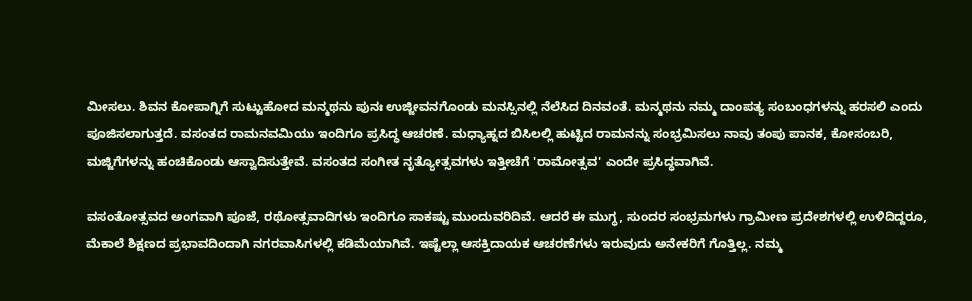ಮೀಸಲು. ಶಿವನ ಕೋಪಾಗ್ನಿಗೆ ಸುಟ್ಟುಹೋದ ಮನ್ಮಥನು ಪುನಃ ಉಜ್ಜೀವನಗೊಂಡು ಮನಸ್ಸಿನಲ್ಲಿ ನೆಲೆಸಿದ ದಿನವಂತೆ. ಮನ್ಮಥನು ನಮ್ಮ ದಾಂಪತ್ಯ ಸಂಬಂಧಗಳನ್ನು ಹರಸಲಿ ಎಂದು ಪೂಜಿಸಲಾಗುತ್ತದೆ. ವಸಂತದ ರಾಮನವಮಿಯು ಇಂದಿಗೂ ಪ್ರಸಿದ್ಧ ಆಚರಣೆ. ಮಧ್ಯಾಹ್ನದ ಬಿಸಿಲಲ್ಲಿ ಹುಟ್ಟಿದ ರಾಮನನ್ನು ಸಂಭ್ರಮಿಸಲು ನಾವು ತಂಪು ಪಾನಕ, ಕೋಸಂಬರಿ, ಮಜ್ಜಿಗೆಗಳನ್ನು ಹಂಚಿಕೊಂಡು ಆಸ್ವಾದಿಸುತ್ತೇವೆ. ವಸಂತದ ಸಂಗೀತ ನೃತ್ಯೋತ್ಸವಗಳು ಇತ್ತೀಚೆಗೆ 'ರಾಮೋತ್ಸವ' ಎಂದೇ ಪ್ರಸಿದ್ಧವಾಗಿವೆ.

ವಸಂತೋತ್ಸವದ ಅಂಗವಾಗಿ ಪೂಜೆ, ರಥೋತ್ಸವಾದಿಗಳು ಇಂದಿಗೂ ಸಾಕಷ್ಟು ಮುಂದುವರಿದಿವೆ. ಆದರೆ ಈ ಮುಗ್ಧ, ಸುಂದರ ಸಂಭ್ರಮಗಳು ಗ್ರಾಮೀಣ ಪ್ರದೇಶಗಳಲ್ಲಿ ಉಳಿದಿದ್ದರೂ, ಮೆಕಾಲೆ ಶಿಕ್ಷಣದ ಪ್ರಭಾವದಿಂದಾಗಿ ನಗರವಾಸಿಗಳಲ್ಲಿ ಕಡಿಮೆಯಾಗಿವೆ. ಇಷ್ಟೆಲ್ಲಾ ಆಸಕ್ತಿದಾಯಕ ಆಚರಣೆಗಳು ಇರುವುದು ಅನೇಕರಿಗೆ ಗೊತ್ತಿಲ್ಲ. ನಮ್ಮ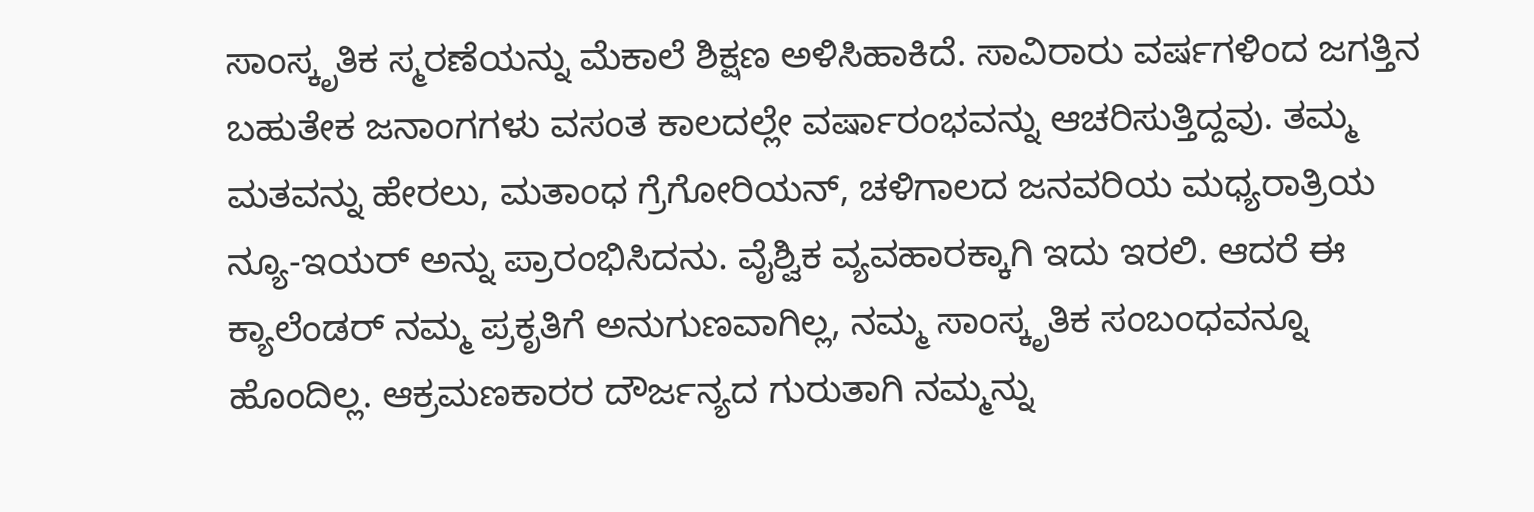ಸಾಂಸ್ಕೃತಿಕ ಸ್ಮರಣೆಯನ್ನು ಮೆಕಾಲೆ ಶಿಕ್ಷಣ ಅಳಿಸಿಹಾಕಿದೆ. ಸಾವಿರಾರು ವರ್ಷಗಳಿಂದ ಜಗತ್ತಿನ ಬಹುತೇಕ ಜನಾಂಗಗಳು ವಸಂತ ಕಾಲದಲ್ಲೇ ವರ್ಷಾರಂಭವನ್ನು ಆಚರಿಸುತ್ತಿದ್ದವು. ತಮ್ಮ ಮತವನ್ನು ಹೇರಲು, ಮತಾಂಧ ಗ್ರೆಗೋರಿಯನ್, ಚಳಿಗಾಲದ ಜನವರಿಯ ಮಧ್ಯರಾತ್ರಿಯ ನ್ಯೂ-ಇಯರ್ ಅನ್ನು ಪ್ರಾರಂಭಿಸಿದನು. ವೈಶ್ವಿಕ ವ್ಯವಹಾರಕ್ಕಾಗಿ ಇದು ಇರಲಿ. ಆದರೆ ಈ ಕ್ಯಾಲೆಂಡರ್ ನಮ್ಮ ಪ್ರಕೃತಿಗೆ ಅನುಗುಣವಾಗಿಲ್ಲ, ನಮ್ಮ ಸಾಂಸ್ಕೃತಿಕ ಸಂಬಂಧವನ್ನೂ ಹೊಂದಿಲ್ಲ. ಆಕ್ರಮಣಕಾರರ ದೌರ್ಜನ್ಯದ ಗುರುತಾಗಿ ನಮ್ಮನ್ನು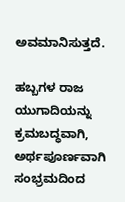ಅವಮಾನಿಸುತ್ತದೆ.

ಹಬ್ಬಗಳ ರಾಜ ಯುಗಾದಿಯನ್ನು ಕ್ರಮಬದ್ಧವಾಗಿ, ಅರ್ಥಪೂರ್ಣವಾಗಿ ಸಂಭ್ರಮದಿಂದ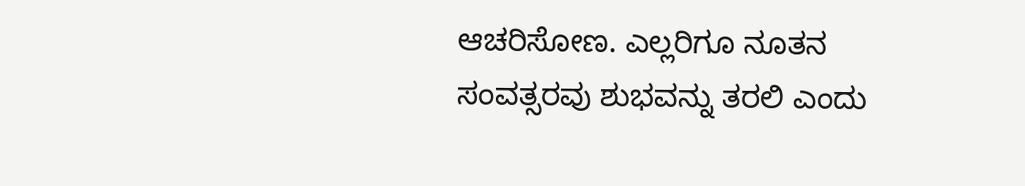ಆಚರಿಸೋಣ. ಎಲ್ಲರಿಗೂ ನೂತನ ಸಂವತ್ಸರವು ಶುಭವನ್ನು ತರಲಿ ಎಂದು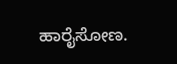ಹಾರೈಸೋಣ.